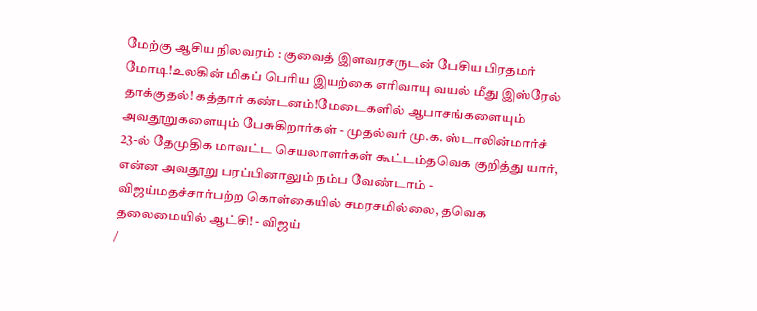மேற்கு ஆசிய நிலவரம் : குவைத் இளவரசருடன் பேசிய பிரதமர் மோடி!உலகின் மிகப் பெரிய இயற்கை எரிவாயு வயல் மீது இஸ்ரேல் தாக்குதல்! கத்தார் கண்டனம்!மேடைகளில் ஆபாசங்களையும் அவதூறுகளையும் பேசுகிறார்கள் - முதல்வர் மு.க. ஸ்டாலின்மார்ச் 23-ல் தேமுதிக மாவட்ட செயலாளர்கள் கூட்டம்தவெக குறித்து யார், என்ன அவதூறு பரப்பினாலும் நம்ப வேண்டாம் - விஜய்மதச்சார்பற்ற கொள்கையில் சமரசமில்லை, தவெக தலைமையில் ஆட்சி! - விஜய்
/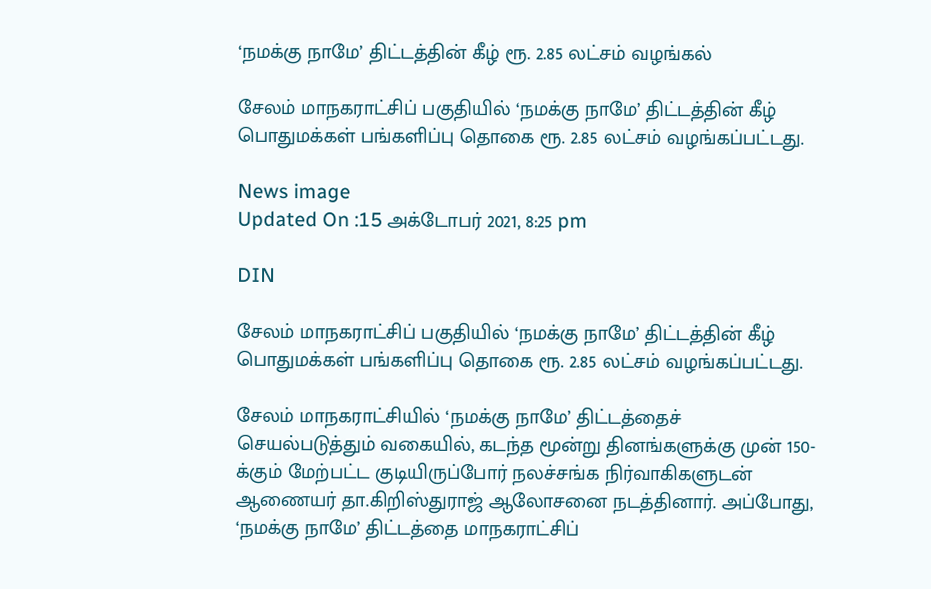‘நமக்கு நாமே’ திட்டத்தின் கீழ் ரூ. 2.85 லட்சம் வழங்கல்

சேலம் மாநகராட்சிப் பகுதியில் ‘நமக்கு நாமே’ திட்டத்தின் கீழ் பொதுமக்கள் பங்களிப்பு தொகை ரூ. 2.85 லட்சம் வழங்கப்பட்டது.

News image
Updated On :15 அக்டோபர் 2021, 8:25 pm

DIN

சேலம் மாநகராட்சிப் பகுதியில் ‘நமக்கு நாமே’ திட்டத்தின் கீழ் பொதுமக்கள் பங்களிப்பு தொகை ரூ. 2.85 லட்சம் வழங்கப்பட்டது.

சேலம் மாநகராட்சியில் ‘நமக்கு நாமே’ திட்டத்தைச் செயல்படுத்தும் வகையில், கடந்த மூன்று தினங்களுக்கு முன் 150-க்கும் மேற்பட்ட குடியிருப்போர் நலச்சங்க நிர்வாகிகளுடன் ஆணையர் தா.கிறிஸ்துராஜ் ஆலோசனை நடத்தினார். அப்போது, ‘நமக்கு நாமே’ திட்டத்தை மாநகராட்சிப்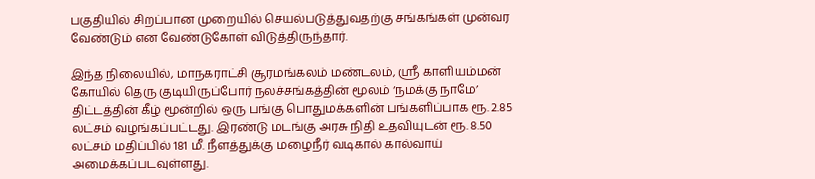பகுதியில் சிறப்பான முறையில் செயல்படுத்துவதற்கு சங்கங்கள் முன்வர வேண்டும் என வேண்டுகோள் விடுத்திருந்தார்.

இந்த நிலையில், மாநகராட்சி சூரமங்கலம் மண்டலம், ஸ்ரீ காளியம்மன் கோயில் தெரு குடியிருப்போர் நலச்சங்கத்தின் மூலம் ‘நமக்கு நாமே’ திட்டத்தின் கீழ் மூன்றில் ஒரு பங்கு பொதுமக்களின் பங்களிப்பாக ரூ. 2.85 லட்சம் வழங்கப்பட்டது. இரண்டு மடங்கு அரசு நிதி உதவியுடன் ரூ. 8.50 லட்சம் மதிப்பில் 181 மீ. நீளத்துக்கு மழைநீர் வடிகால் கால்வாய் அமைக்கப்படவுள்ளது.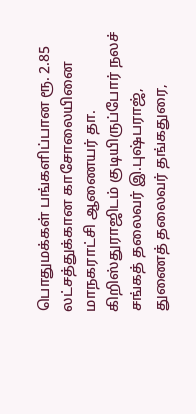பொதுமக்கள் பங்களிப்பான ரூ. 2.85 லட்சத்துக்கான காசோலையினை மாநகராட்சி ஆணையர் தா. கிறிஸ்துராஜிடம் குடியிருப்போர் நலச் சங்கத் தலைவர் இ.புஷ்பராஜ், துணைத் தலைவர் தங்கதுரை,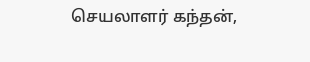செயலாளர் கந்தன்,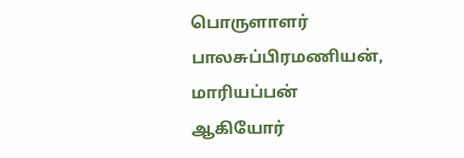பொருளாளர் பாலசுப்பிரமணியன், மாரியப்பன் ஆகியோர்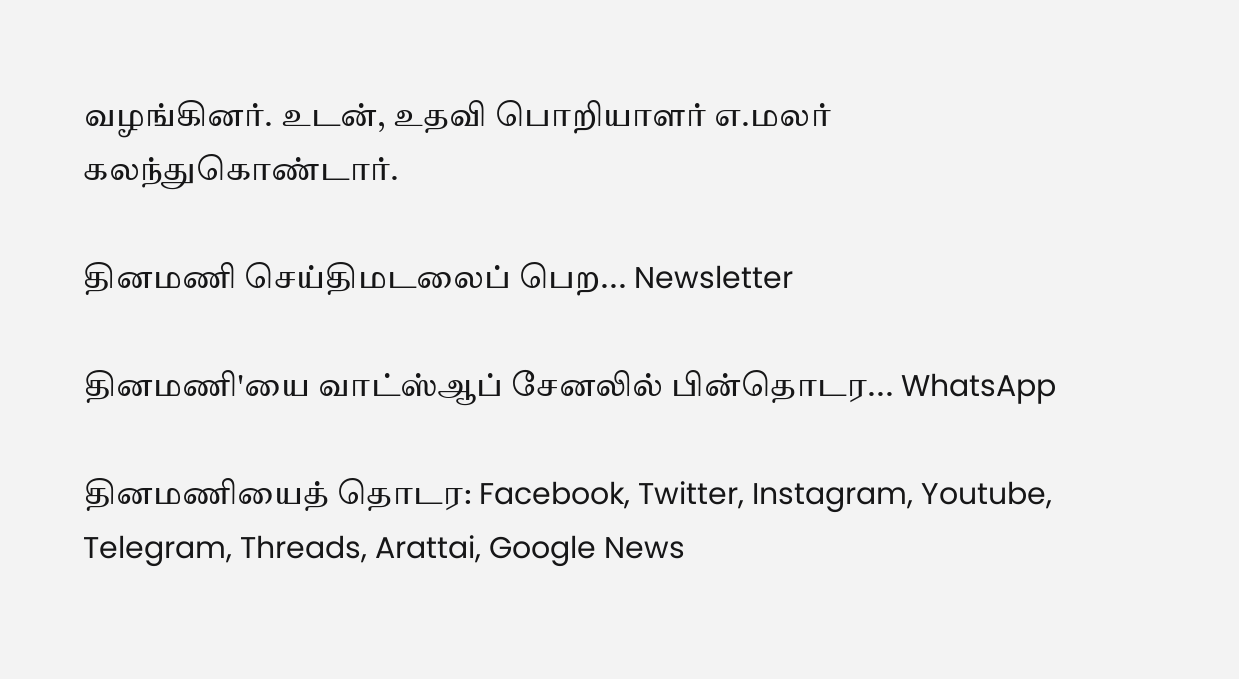வழங்கினர். உடன், உதவி பொறியாளர் எ.மலர் கலந்துகொண்டார்.

தினமணி செய்திமடலைப் பெற... Newsletter

தினமணி'யை வாட்ஸ்ஆப் சேனலில் பின்தொடர... WhatsApp

தினமணியைத் தொடர: Facebook, Twitter, Instagram, Youtube, Telegram, Threads, Arattai, Google News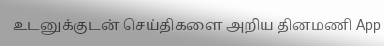உடனுக்குடன் செய்திகளை அறிய தினமணி App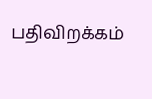பதிவிறக்கம்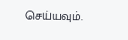செய்யவும்.